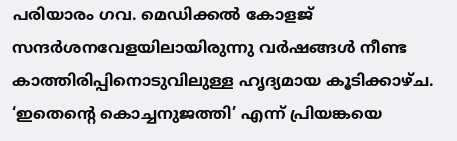പരിയാരം ഗവ. മെഡിക്കൽ കോളജ് സന്ദർശനവേളയിലായിരുന്നു വർഷങ്ങൾ നീണ്ട
കാത്തിരിപ്പിനൊടുവിലുള്ള ഹൃദ്യമായ കൂടിക്കാഴ്ച. ‘ഇതെന്റെ കൊച്ചനുജത്തി’ എന്ന് പ്രിയങ്കയെ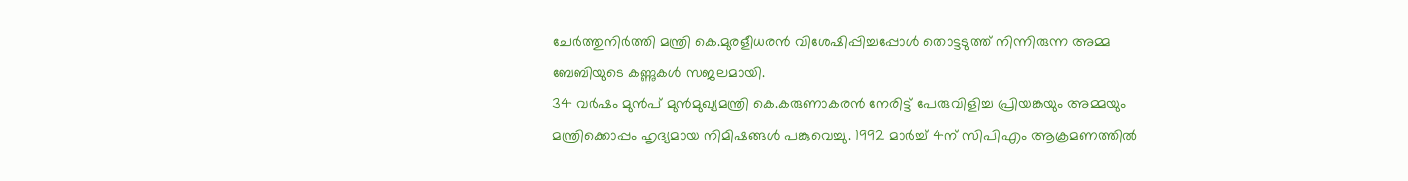ചേർത്തുനിർത്തി മന്ത്രി കെ.മുരളീധരൻ വിശേഷിപ്പിച്ചപ്പോൾ തൊട്ടടുത്ത് നിന്നിരുന്ന അമ്മ ബേബിയുടെ കണ്ണുകൾ സജലമായി.
34 വർഷം മുൻപ് മുൻമുഖ്യമന്ത്രി കെ.കരുണാകരൻ നേരിട്ട് പേരുവിളിച്ച പ്രിയങ്കയും അമ്മയും മന്ത്രിക്കൊപ്പം ഹൃദ്യമായ നിമിഷങ്ങൾ പങ്കുവെച്ചു. 1992 മാർച്ച് 4ന് സിപിഎം ആക്രമണത്തിൽ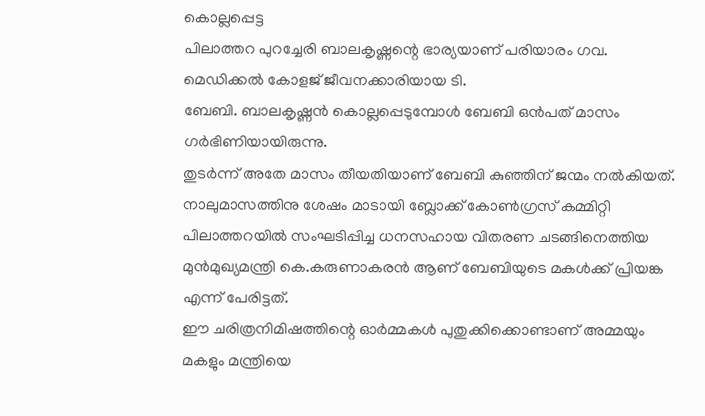കൊല്ലപ്പെട്ട
പിലാത്തറ പുറച്ചേരി ബാലകൃഷ്ണന്റെ ഭാര്യയാണ് പരിയാരം ഗവ. മെഡിക്കൽ കോളജ് ജീവനക്കാരിയായ ടി.
ബേബി. ബാലകൃഷ്ണൻ കൊല്ലപ്പെടുമ്പോൾ ബേബി ഒൻപത് മാസം ഗർഭിണിയായിരുന്നു.
തുടർന്ന് അതേ മാസം തീയതിയാണ് ബേബി കുഞ്ഞിന് ജന്മം നൽകിയത്. നാലുമാസത്തിനു ശേഷം മാടായി ബ്ലോക്ക് കോൺഗ്രസ് കമ്മിറ്റി പിലാത്തറയിൽ സംഘടിപ്പിച്ച ധനസഹായ വിതരണ ചടങ്ങിനെത്തിയ മുൻമുഖ്യമന്ത്രി കെ.കരുണാകരൻ ആണ് ബേബിയുടെ മകൾക്ക് പ്രിയങ്ക എന്ന് പേരിട്ടത്.
ഈ ചരിത്രനിമിഷത്തിന്റെ ഓർമ്മകൾ പുതുക്കിക്കൊണ്ടാണ് അമ്മയും മകളും മന്ത്രിയെ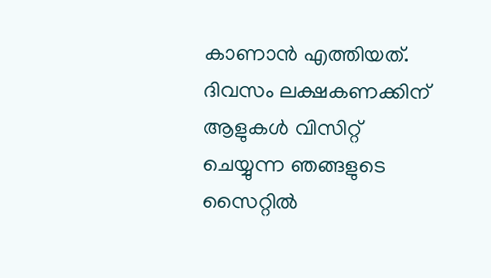കാണാൻ എത്തിയത്.
ദിവസം ലക്ഷകണക്കിന് ആളുകൾ വിസിറ്റ് ചെയ്യുന്ന ഞങ്ങളുടെ സൈറ്റിൽ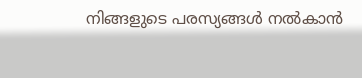നിങ്ങളുടെ പരസ്യങ്ങൾ നൽകാൻ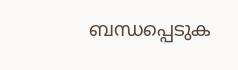ബന്ധപ്പെടുക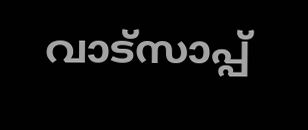വാട്സാപ്പ്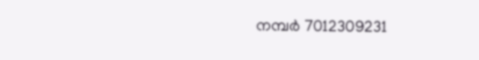നമ്പർ 7012309231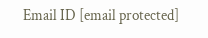Email ID [email protected]